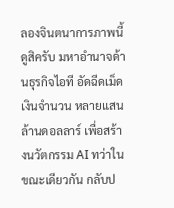ลองจินตนาการภาพนี้ดูสิครับ มหาอำนาจด้านธุรกิจไอที อัดฉีดเม็ดเงินจำนวน หลายแสนล้านดอลลาร์ เพื่อสร้างนวัตกรรม AI ทว่าในขณะเดียวกัน กลับป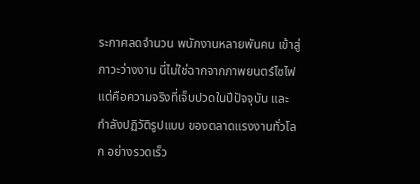ระกาศลดจำนวน พนักงานหลายพันคน เข้าสู่ภาวะว่างงาน นี่ไม่ใช่ฉากจากภาพยนตร์ไซไฟ แต่คือความจริงที่เจ็บปวดในปีปัจจุบัน และกำลังปฏิวัติรูปแบบ ของตลาดแรงงานทั่วโลก อย่างรวดเร็ว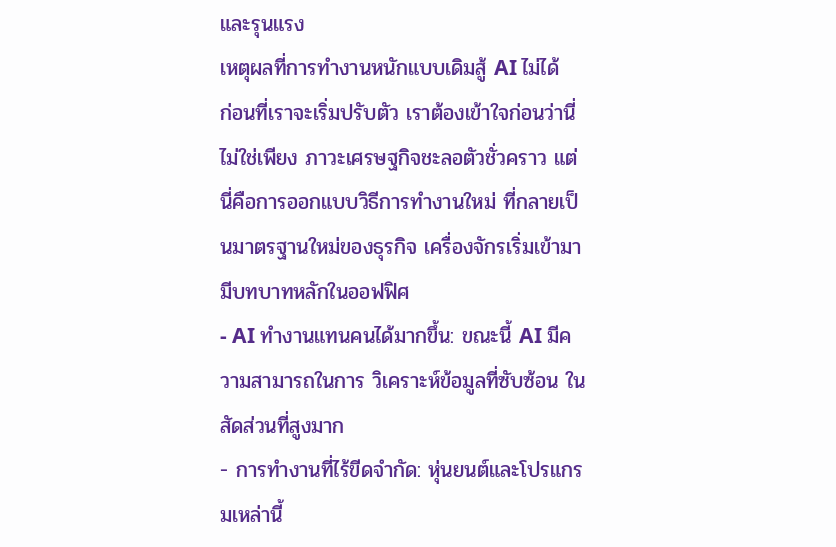และรุนแรง
เหตุผลที่การทำงานหนักแบบเดิมสู้ AI ไม่ได้
ก่อนที่เราจะเริ่มปรับตัว เราต้องเข้าใจก่อนว่านี่ไม่ใช่เพียง ภาวะเศรษฐกิจชะลอตัวชั่วคราว แต่นี่คือการออกแบบวิธีการทำงานใหม่ ที่กลายเป็นมาตรฐานใหม่ของธุรกิจ เครื่องจักรเริ่มเข้ามามีบทบาทหลักในออฟฟิศ
- AI ทำงานแทนคนได้มากขึ้น: ขณะนี้ AI มีความสามารถในการ วิเคราะห์ข้อมูลที่ซับซ้อน ในสัดส่วนที่สูงมาก
- การทำงานที่ไร้ขีดจำกัด: หุ่นยนต์และโปรแกรมเหล่านี้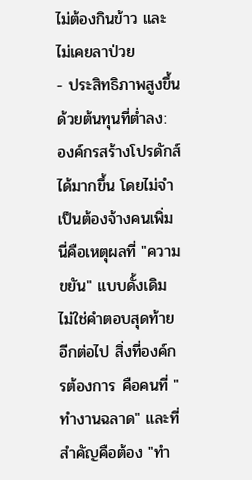ไม่ต้องกินข้าว และไม่เคยลาป่วย
- ประสิทธิภาพสูงขึ้นด้วยต้นทุนที่ต่ำลง: องค์กรสร้างโปรดักส์ได้มากขึ้น โดยไม่จำเป็นต้องจ้างคนเพิ่ม
นี่คือเหตุผลที่ "ความขยัน" แบบดั้งเดิม ไม่ใช่คำตอบสุดท้ายอีกต่อไป สิ่งที่องค์กรต้องการ คือคนที่ "ทำงานฉลาด" และที่สำคัญคือต้อง "ทำ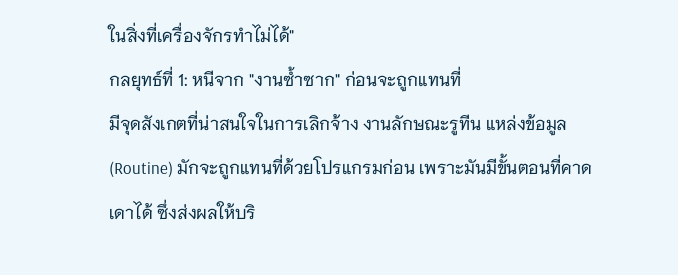ในสิ่งที่เครื่องจักรทำไม่ได้"
กลยุทธ์ที่ 1: หนีจาก "งานซ้ำซาก" ก่อนจะถูกแทนที่
มีจุดสังเกตที่น่าสนใจในการเลิกจ้าง งานลักษณะรูทีน แหล่งข้อมูล (Routine) มักจะถูกแทนที่ด้วยโปรแกรมก่อน เพราะมันมีขั้นตอนที่คาดเดาได้ ซึ่งส่งผลให้บริ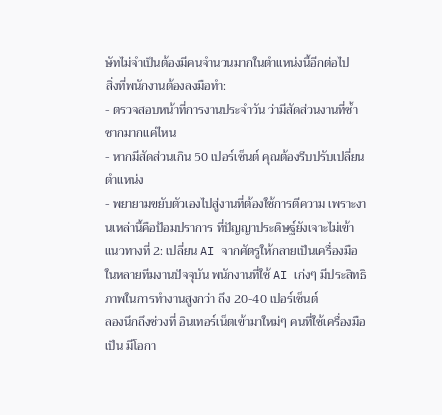ษัทไม่จำเป็นต้องมีคนจำนวนมากในตำแหน่งนี้อีกต่อไป
สิ่งที่พนักงานต้องลงมือทำ:
- ตรวจสอบหน้าที่การงานประจำวัน ว่ามีสัดส่วนงานที่ซ้ำซากมากแค่ไหน
- หากมีสัดส่วนเกิน 50 เปอร์เซ็นต์ คุณต้องรีบปรับเปลี่ยนตำแหน่ง
- พยายามขยับตัวเองไปสู่งานที่ต้องใช้การตีความ เพราะงานเหล่านี้คือป้อมปราการ ที่ปัญญาประดิษฐ์ยังเจาะไม่เข้า
แนวทางที่ 2: เปลี่ยน AI จากศัตรูให้กลายเป็นเครื่องมือ
ในหลายทีมงานปัจจุบัน พนักงานที่ใช้ AI เก่งๆ มีประสิทธิภาพในการทำงานสูงกว่า ถึง 20-40 เปอร์เซ็นต์
ลองนึกถึงช่วงที่ อินเทอร์เน็ตเข้ามาใหม่ๆ คนที่ใช้เครื่องมือเป็น มีโอกา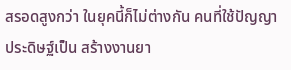สรอดสูงกว่า ในยุคนี้ก็ไม่ต่างกัน คนที่ใช้ปัญญาประดิษฐ์เป็น สร้างงานยา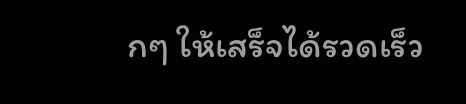กๆ ให้เสร็จได้รวดเร็ว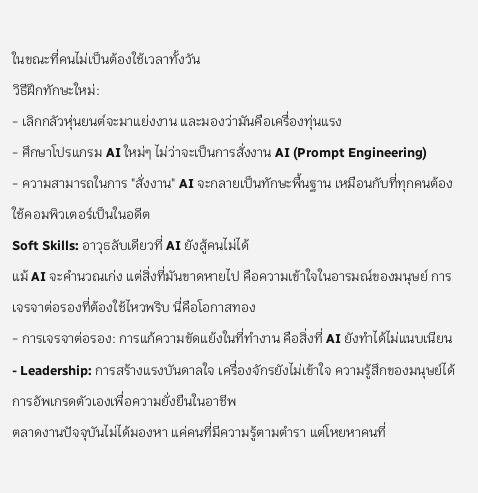ในขณะที่คนไม่เป็นต้องใช้เวลาทั้งวัน
วิธีฝึกทักษะใหม่:
- เลิกกลัวหุ่นยนต์จะมาแย่งงาน และมองว่ามันคือเครื่องทุ่นแรง
- ศึกษาโปรแกรม AI ใหม่ๆ ไม่ว่าจะเป็นการสั่งงาน AI (Prompt Engineering)
- ความสามารถในการ "สั่งงาน" AI จะกลายเป็นทักษะพื้นฐาน เหมือนกับที่ทุกคนต้องใช้คอมพิวเตอร์เป็นในอดีต
Soft Skills: อาวุธลับเดียวที่ AI ยังสู้คนไม่ได้
แม้ AI จะคำนวณเก่ง แต่สิ่งที่มันขาดหายไป คือความเข้าใจในอารมณ์ของมนุษย์ การเจรจาต่อรองที่ต้องใช้ไหวพริบ นี่คือโอกาสทอง
- การเจรจาต่อรอง: การแก้ความขัดแย้งในที่ทำงาน คือสิ่งที่ AI ยังทำได้ไม่แนบเนียน
- Leadership: การสร้างแรงบันดาลใจ เครื่องจักรยังไม่เข้าใจ ความรู้สึกของมนุษย์ได้
การอัพเกรดตัวเองเพื่อความยั่งยืนในอาชีพ
ตลาดงานปัจจุบันไม่ได้มองหา แค่คนที่มีความรู้ตามตำรา แต่โหยหาคนที่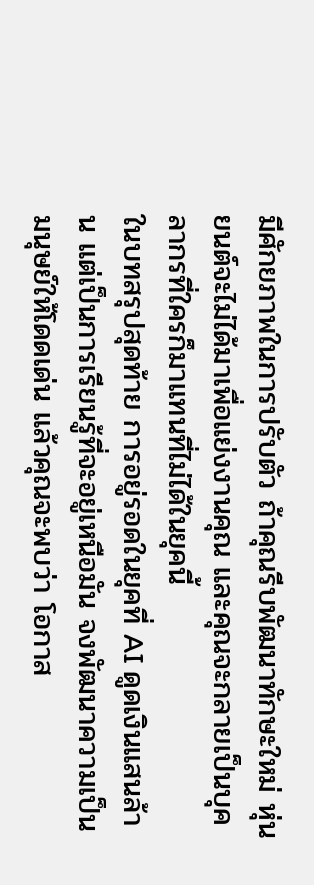มีศักยภาพในการปรับตัว ถ้าคุณรีบพัฒนาทักษะใหม่ หุ่นยนต์จะไม่ได้มาเพื่อแย่งงานคุณ และคุณจะกลายเป็นบุคลากรที่ใครก็มาแทนที่ไม่ได้ในยุคนี้
ในบทสรุปสุดท้าย การอยู่รอดในยุคที่ AI ดูดเงินแสนล้าน แต่เป็นการเรียนรู้ที่จะอยู่เหนือมัน จงพัฒนาความเป็นมนุษย์ให้โดดเด่น แล้วคุณจะพบว่า โอกาส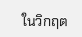ในวิกฤต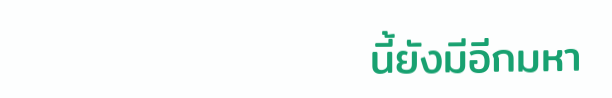นี้ยังมีอีกมหา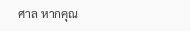ศาล หากคุณ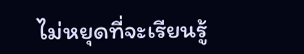ไม่หยุดที่จะเรียนรู้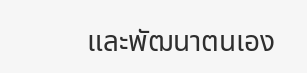และพัฒนาตนเอง